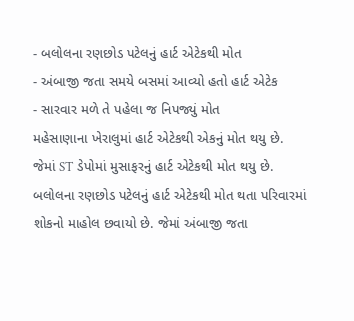- બલોલના રણછોડ પટેલનું હાર્ટ એટેકથી મોત
- અંબાજી જતા સમયે બસમાં આવ્યો હતો હાર્ટ એટેક
- સારવાર મળે તે પહેલા જ નિપજ્યું મોત
મહેસાણાના ખેરાલુમાં હાર્ટ એટેકથી એકનું મોત થયુ છે. જેમાં ST ડેપોમાં મુસાફરનું હાર્ટ એટેકથી મોત થયુ છે. બલોલના રણછોડ પટેલનું હાર્ટ એટેકથી મોત થતા પરિવારમાં શોકનો માહોલ છવાયો છે. જેમાં અંબાજી જતા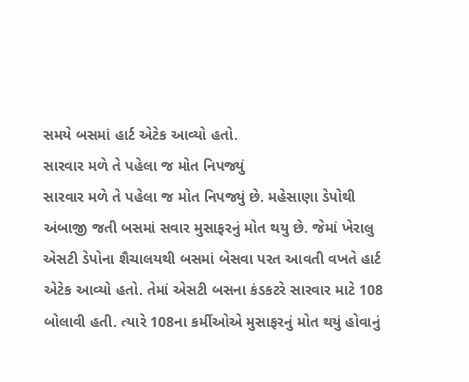સમયે બસમાં હાર્ટ એટેક આવ્યો હતો.
સારવાર મળે તે પહેલા જ મોત નિપજ્યું
સારવાર મળે તે પહેલા જ મોત નિપજ્યું છે. મહેસાણા ડેપોથી અંબાજી જતી બસમાં સવાર મુસાફરનું મોત થયુ છે. જેમાં ખેરાલુ એસટી ડેપોના શૈચાલયથી બસમાં બેસવા પરત આવતી વખતે હાર્ટ એટેક આવ્યો હતો. તેમાં એસટી બસના કંડકટરે સારવાર માટે 108 બોલાવી હતી. ત્યારે 108ના કર્મીઓએ મુસાફરનું મોત થયું હોવાનું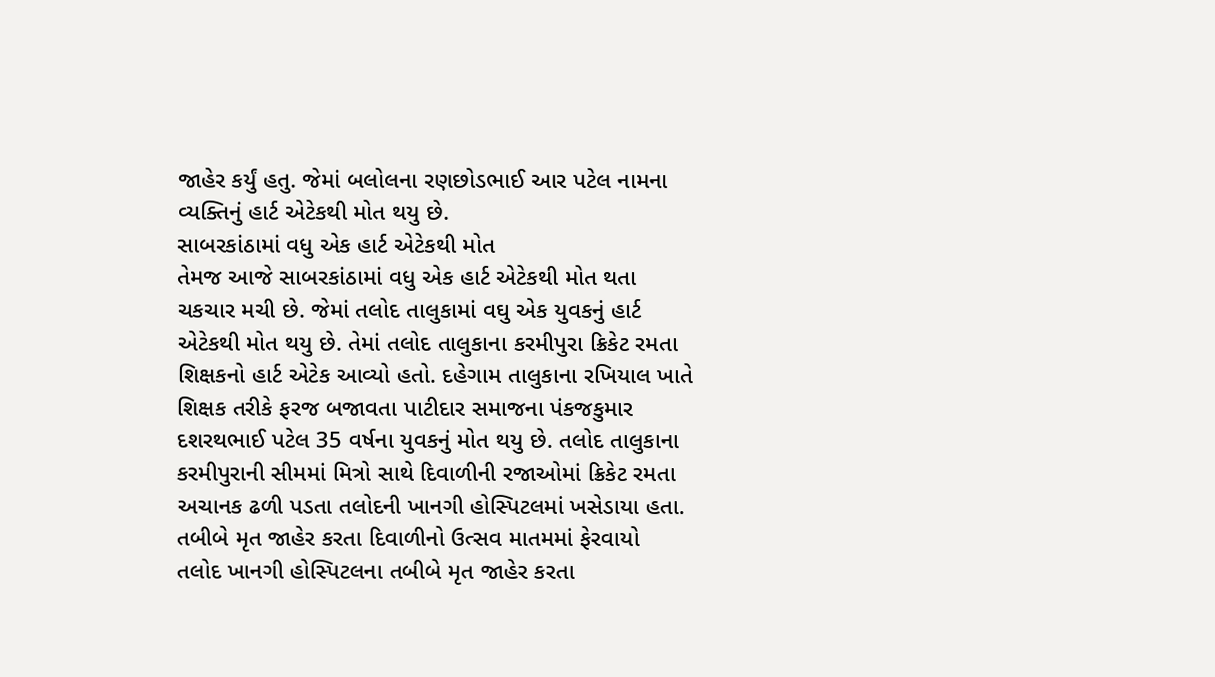જાહેર કર્યું હતુ. જેમાં બલોલના રણછોડભાઈ આર પટેલ નામના વ્યક્તિનું હાર્ટ એટેકથી મોત થયુ છે.
સાબરકાંઠામાં વધુ એક હાર્ટ એટેકથી મોત
તેમજ આજે સાબરકાંઠામાં વધુ એક હાર્ટ એટેકથી મોત થતા ચકચાર મચી છે. જેમાં તલોદ તાલુકામાં વઘુ એક યુવકનું હાર્ટ એટેકથી મોત થયુ છે. તેમાં તલોદ તાલુકાના કરમીપુરા ક્રિકેટ રમતા શિક્ષકનો હાર્ટ એટેક આવ્યો હતો. દહેગામ તાલુકાના રખિયાલ ખાતે શિક્ષક તરીકે ફરજ બજાવતા પાટીદાર સમાજના પંકજકુમાર દશરથભાઈ પટેલ 35 વર્ષના યુવકનું મોત થયુ છે. તલોદ તાલુકાના કરમીપુરાની સીમમાં મિત્રો સાથે દિવાળીની રજાઓમાં ક્રિકેટ રમતા અચાનક ઢળી પડતા તલોદની ખાનગી હોસ્પિટલમાં ખસેડાયા હતા.
તબીબે મૃત જાહેર કરતા દિવાળીનો ઉત્સવ માતમમાં ફેરવાયો
તલોદ ખાનગી હોસ્પિટલના તબીબે મૃત જાહેર કરતા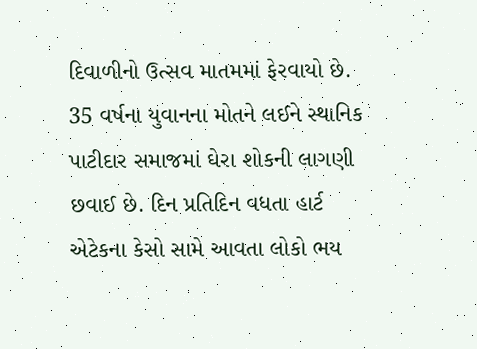દિવાળીનો ઉત્સવ માતમમાં ફેરવાયો છે. 35 વર્ષના યુવાનના મોતને લઈને સ્થાનિક પાટીદાર સમાજમાં ઘેરા શોકની લાગણી છવાઈ છે. દિન પ્રતિદિન વધતા હાર્ટ એટેકના કેસો સામે આવતા લોકો ભય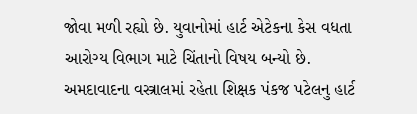જોવા મળી રહ્યો છે. યુવાનોમાં હાર્ટ એટેકના કેસ વધતા આરોગ્ય વિભાગ માટે ચિંતાનો વિષય બન્યો છે. અમદાવાદના વસ્ત્રાલમાં રહેતા શિક્ષક પંકજ પટેલનુ હાર્ટ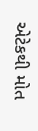એટેકથી મોત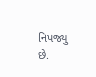નિપજ્યુ છે.